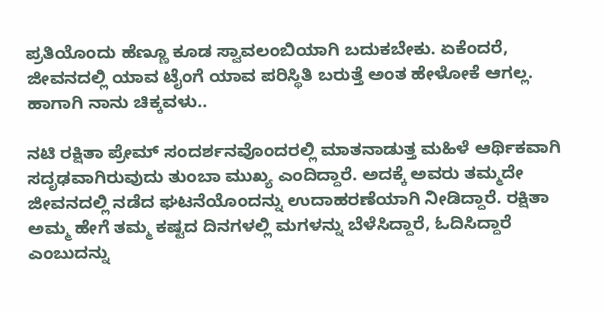ಪ್ರತಿಯೊಂದು ಹೆಣ್ಣೂ ಕೂಡ ಸ್ವಾವಲಂಬಿಯಾಗಿ ಬದುಕಬೇಕು. ಏಕೆಂದರೆ, ಜೀವನದಲ್ಲಿ ಯಾವ ಟೈಂಗೆ ಯಾವ ಪರಿಸ್ಥಿತಿ ಬರುತ್ತೆ ಅಂತ ಹೇಳೋಕೆ ಆಗಲ್ಲ. ಹಾಗಾಗಿ ನಾನು ಚಿಕ್ಕವಳು..

ನಟಿ ರಕ್ಷಿತಾ ಪ್ರೇಮ್ ಸಂದರ್ಶನವೊಂದರಲ್ಲಿ ಮಾತನಾಡುತ್ತ ಮಹಿಳೆ ಆರ್ಥಿಕವಾಗಿ ಸದೃಢವಾಗಿರುವುದು ತುಂಬಾ ಮುಖ್ಯ ಎಂದಿದ್ದಾರೆ. ಅದಕ್ಕೆ ಅವರು ತಮ್ಮದೇ ಜೀವನದಲ್ಲಿ ನಡೆದ ಘಟನೆಯೊಂದನ್ನು ಉದಾಹರಣೆಯಾಗಿ ನೀಡಿದ್ದಾರೆ. ರಕ್ಷಿತಾ ಅಮ್ಮ ಹೇಗೆ ತಮ್ಮ ಕಷ್ಟದ ದಿನಗಳಲ್ಲಿ ಮಗಳನ್ನು ಬೆಳೆಸಿದ್ದಾರೆ, ಓದಿಸಿದ್ದಾರೆ ಎಂಬುದನ್ನು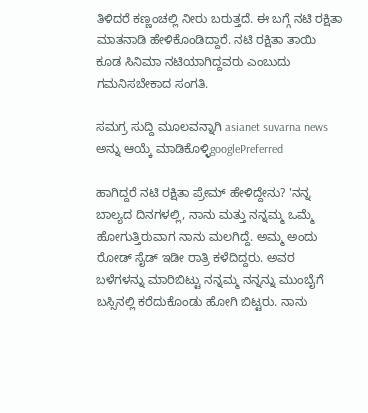ತಿಳಿದರೆ ಕಣ್ಣಂಚಲ್ಲಿ ನೀರು ಬರುತ್ತದೆ. ಈ ಬಗ್ಗೆ ನಟಿ ರಕ್ಷಿತಾ ಮಾತನಾಡಿ ಹೇಳಿಕೊಂಡಿದ್ದಾರೆ. ನಟಿ ರಕ್ಷಿತಾ ತಾಯಿ ಕೂಡ ಸಿನಿಮಾ ನಟಿಯಾಗಿದ್ದವರು ಎಂಬುದು ಗಮನಿಸಬೇಕಾದ ಸಂಗತಿ.

ಸಮಗ್ರ ಸುದ್ದಿ ಮೂಲವನ್ನಾಗಿ asianet suvarna news ಅನ್ನು ಆಯ್ಕೆ ಮಾಡಿಕೊಳ್ಳಿgooglePreferred

ಹಾಗಿದ್ದರೆ ನಟಿ ರಕ್ಷಿತಾ ಪ್ರೇಮ್ ಹೇಳಿದ್ದೇನು? 'ನನ್ನ ಬಾಲ್ಯದ ದಿನಗಳಲ್ಲಿ, ನಾನು ಮತ್ತು ನನ್ನಮ್ಮ ಒಮ್ಮೆ ಹೋಗುತ್ತಿರುವಾಗ ನಾನು ಮಲಗಿದ್ದೆ. ಅಮ್ಮ ಅಂದು ರೋಡ್‌ ಸೈಡ್ ಇಡೀ ರಾತ್ರಿ ಕಳೆದಿದ್ದರು. ಅವರ ಬಳೆಗಳನ್ನು ಮಾರಿಬಿಟ್ಟು ನನ್ನಮ್ಮ ನನ್ನನ್ನು ಮುಂಬೈಗೆ ಬಸ್ಸಿನಲ್ಲಿ ಕರೆದುಕೊಂಡು ಹೋಗಿ ಬಿಟ್ಟರು. ನಾನು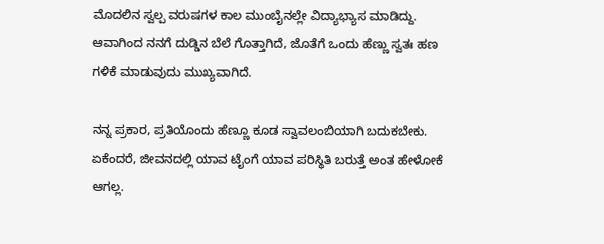ಮೊದಲಿನ ಸ್ವಲ್ಪ ವರುಷಗಳ ಕಾಲ ಮುಂಬೈನಲ್ಲೇ ವಿದ್ಯಾಭ್ಯಾಸ ಮಾಡಿದ್ದು. ಆವಾಗಿಂದ ನನಗೆ ದುಡ್ಡಿನ ಬೆಲೆ ಗೊತ್ತಾಗಿದೆ, ಜೊತೆಗೆ ಒಂದು ಹೆಣ್ಣು ಸ್ವತಃ ಹಣ ಗಳಿಕೆ ಮಾಡುವುದು ಮುಖ್ಯವಾಗಿದೆ.

ನನ್ನ ಪ್ರಕಾರ, ಪ್ರತಿಯೊಂದು ಹೆಣ್ಣೂ ಕೂಡ ಸ್ವಾವಲಂಬಿಯಾಗಿ ಬದುಕಬೇಕು. ಏಕೆಂದರೆ, ಜೀವನದಲ್ಲಿ ಯಾವ ಟೈಂಗೆ ಯಾವ ಪರಿಸ್ಥಿತಿ ಬರುತ್ತೆ ಅಂತ ಹೇಳೋಕೆ ಆಗಲ್ಲ.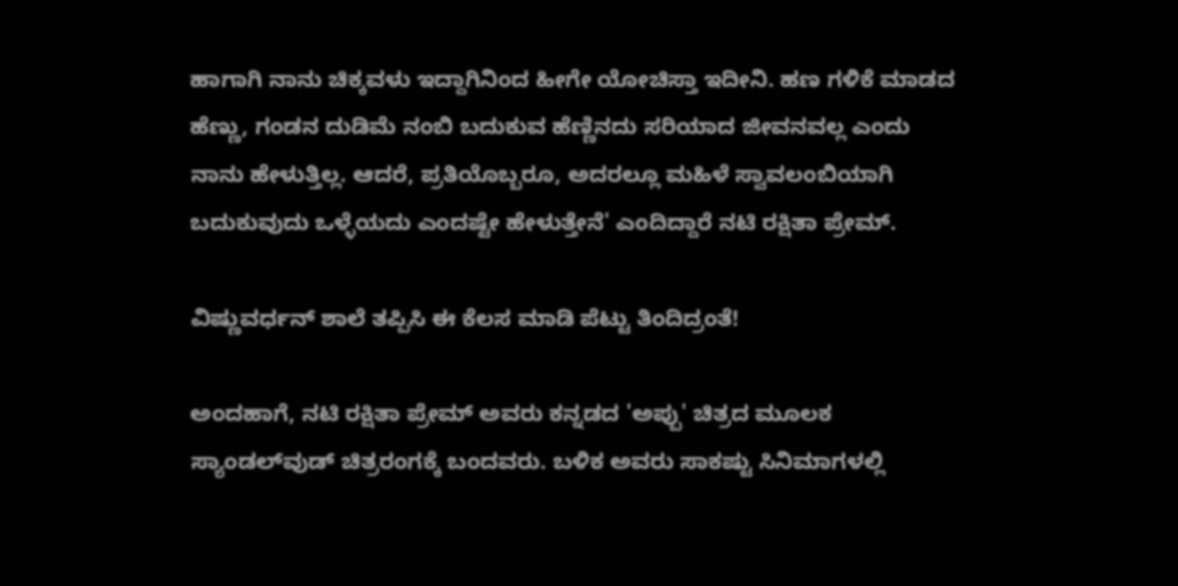ಹಾಗಾಗಿ ನಾನು ಚಿಕ್ಕವಳು ಇದ್ದಾಗಿನಿಂದ ಹೀಗೇ ಯೋಚಿಸ್ತಾ ಇದೀನಿ. ಹಣ ಗಳಿಕೆ ಮಾಡದ ಹೆಣ್ಣು, ಗಂಡನ ದುಡಿಮೆ ನಂಬಿ ಬದುಕುವ ಹೆಣ್ಣಿನದು ಸರಿಯಾದ ಜೀವನವಲ್ಲ ಎಂದು ನಾನು ಹೇಳುತ್ತಿಲ್ಲ. ಆದರೆ, ಪ್ರತಿಯೊಬ್ಬರೂ, ಅದರಲ್ಲೂ ಮಹಿಳೆ ಸ್ವಾವಲಂಬಿಯಾಗಿ ಬದುಕುವುದು ಒಳ್ಳೆಯದು ಎಂದಷ್ಟೇ ಹೇಳುತ್ತೇನೆ' ಎಂದಿದ್ದಾರೆ ನಟಿ ರಕ್ಷಿತಾ ಪ್ರೇಮ್.

ವಿಷ್ಣುವರ್ಧನ್ ಶಾಲೆ ತಪ್ಪಿಸಿ ಈ ಕೆಲಸ ಮಾಡಿ ಪೆಟ್ಟು ತಿಂದಿದ್ರಂತೆ!

ಅಂದಹಾಗೆ, ನಟಿ ರಕ್ಷಿತಾ ಪ್ರೇಮ್ ಅವರು ಕನ್ನಡದ 'ಅಪ್ಪು' ಚಿತ್ರದ ಮೂಲಕ ಸ್ಯಾಂಡಲ್‌ವುಡ್ ಚಿತ್ರರಂಗಕ್ಕೆ ಬಂದವರು. ಬಳಿಕ ಅವರು ಸಾಕಷ್ಟು ಸಿನಿಮಾಗಳಲ್ಲಿ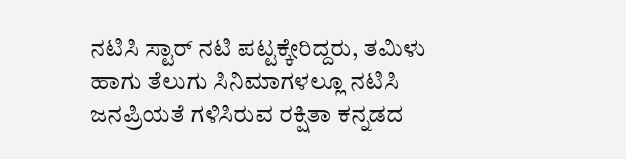ನಟಿಸಿ ಸ್ಟಾರ್ ನಟಿ ಪಟ್ಟಕ್ಕೇರಿದ್ದರು, ತಮಿಳು ಹಾಗು ತೆಲುಗು ಸಿನಿಮಾಗಳಲ್ಲೂ ನಟಿಸಿ ಜನಪ್ರಿಯತೆ ಗಳಿಸಿರುವ ರಕ್ಷಿತಾ ಕನ್ನಡದ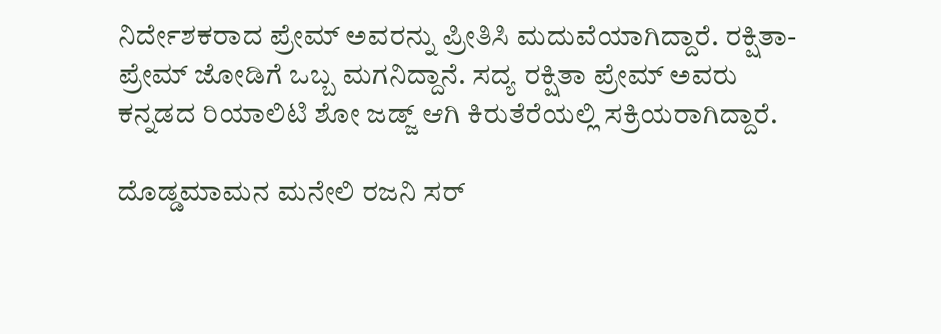ನಿರ್ದೇಶಕರಾದ ಪ್ರೇಮ್ ಅವರನ್ನು ಪ್ರೀತಿಸಿ ಮದುವೆಯಾಗಿದ್ದಾರೆ. ರಕ್ಷಿತಾ-ಪ್ರೇಮ್ ಜೋಡಿಗೆ ಒಬ್ಬ ಮಗನಿದ್ದಾನೆ. ಸದ್ಯ ರಕ್ಷಿತಾ ಪ್ರೇಮ್ ಅವರು ಕನ್ನಡದ ರಿಯಾಲಿಟಿ ಶೋ ಜಡ್ಜ್‌ ಆಗಿ ಕಿರುತೆರೆಯಲ್ಲಿ ಸಕ್ರಿಯರಾಗಿದ್ದಾರೆ.

ದೊಡ್ಡಮಾಮನ ಮನೇಲಿ ರಜನಿ ಸರ್‌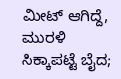ಮೀಟ್ ಆಗಿದ್ದೆ, ಮುರಳಿ ಸಿಕ್ಕಾಪಟ್ಟೆ ಬೈದ;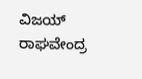ವಿಜಯ್ ರಾಘವೇಂದ್ರ